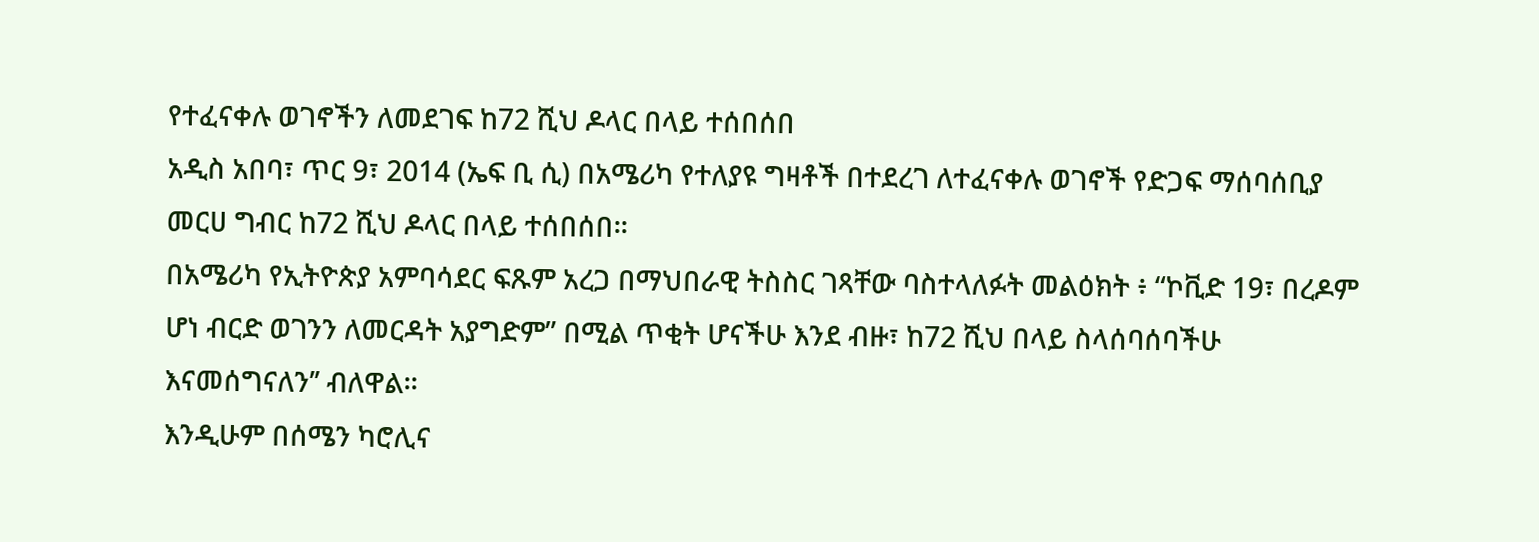የተፈናቀሉ ወገኖችን ለመደገፍ ከ72 ሺህ ዶላር በላይ ተሰበሰበ
አዲስ አበባ፣ ጥር 9፣ 2014 (ኤፍ ቢ ሲ) በአሜሪካ የተለያዩ ግዛቶች በተደረገ ለተፈናቀሉ ወገኖች የድጋፍ ማሰባሰቢያ መርሀ ግብር ከ72 ሺህ ዶላር በላይ ተሰበሰበ፡፡
በአሜሪካ የኢትዮጵያ አምባሳደር ፍጹም አረጋ በማህበራዊ ትስስር ገጻቸው ባስተላለፉት መልዕክት ፥ “ኮቪድ 19፣ በረዶም ሆነ ብርድ ወገንን ለመርዳት አያግድም” በሚል ጥቂት ሆናችሁ እንደ ብዙ፣ ከ72 ሺህ በላይ ስላሰባሰባችሁ እናመሰግናለን’’ ብለዋል፡፡
እንዲሁም በሰሜን ካሮሊና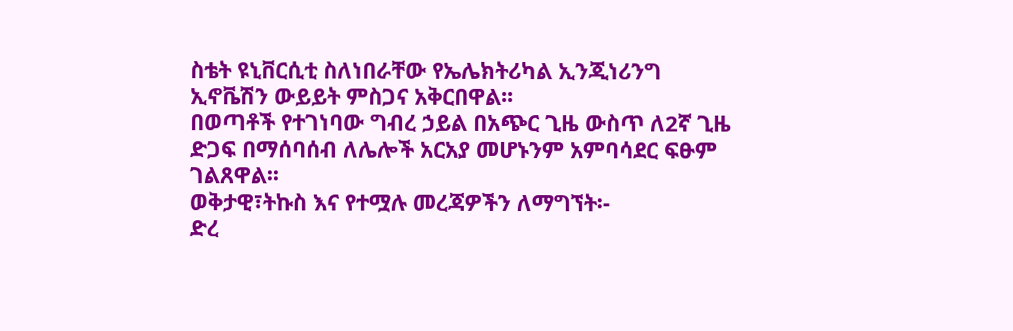ስቴት ዩኒቨርሲቲ ስለነበራቸው የኤሌክትሪካል ኢንጂነሪንግ ኢኖቬሽን ውይይት ምስጋና አቅርበዋል፡፡
በወጣቶች የተገነባው ግብረ ኃይል በአጭር ጊዜ ውስጥ ለ2ኛ ጊዜ ድጋፍ በማሰባሰብ ለሌሎች አርአያ መሆኑንም አምባሳደር ፍፁም ገልጸዋል፡፡
ወቅታዊ፣ትኩስ እና የተሟሉ መረጃዎችን ለማግኘት፡-
ድረ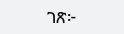ገጽ፦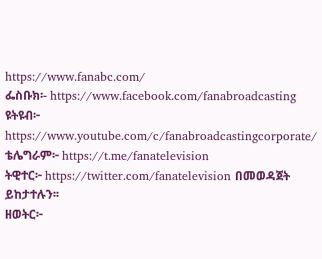https://www.fanabc.com/
ፌስቡክ፡- https://www.facebook.com/fanabroadcasting
ዩትዩብ፦ https://www.youtube.com/c/fanabroadcastingcorporate/
ቴሌግራም፦ https://t.me/fanatelevision
ትዊተር፦ https://twitter.com/fanatelevision በመወዳጀት ይከታተሉን፡፡
ዘወትር፦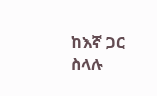ከእኛ ጋር ስላሉ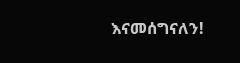እናመሰግናለን!